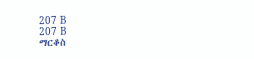207 B
207 B
ማርቆስ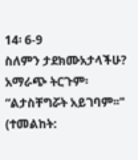14፡ 6-9
ስለምን ታደክሙአታላችሁ? አማራጭ ትርጉም፡ “ልታስቸግሯት አይገባም፡፡" (ተመልከት: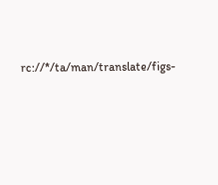rc://*/ta/man/translate/figs-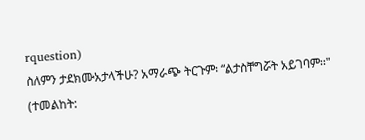rquestion)
ስለምን ታደክሙአታላችሁ? አማራጭ ትርጉም፡ “ልታስቸግሯት አይገባም፡፡" (ተመልከት: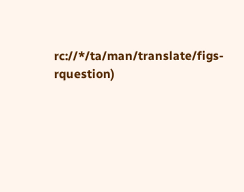rc://*/ta/man/translate/figs-rquestion)